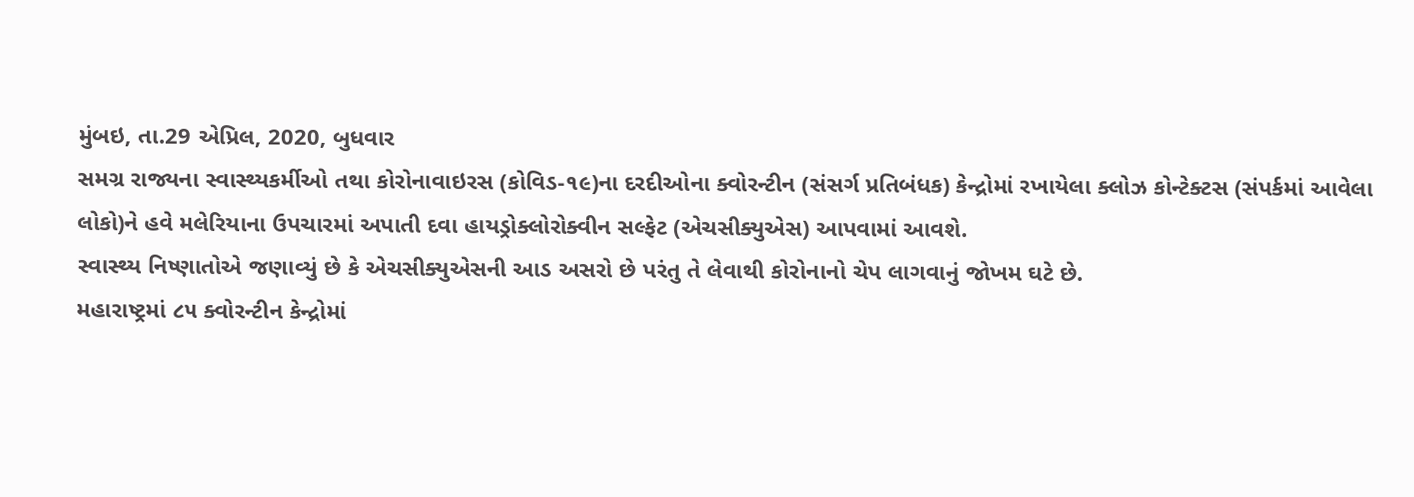મુંબઇ, તા.29 એપ્રિલ, 2020, બુધવાર
સમગ્ર રાજ્યના સ્વાસ્થ્યકર્મીઓ તથા કોરોનાવાઇરસ (કોવિડ-૧૯)ના દરદીઓના ક્વોરન્ટીન (સંસર્ગ પ્રતિબંધક) કેન્દ્રોમાં રખાયેલા ક્લોઝ કોન્ટેક્ટસ (સંપર્કમાં આવેલા લોકો)ને હવે મલેરિયાના ઉપચારમાં અપાતી દવા હાયડ્રોક્લોરોક્વીન સલ્ફેટ (એચસીક્યુએસ) આપવામાં આવશે.
સ્વાસ્થ્ય નિષ્ણાતોએ જણાવ્યું છે કે એચસીક્યુએસની આડ અસરો છે પરંતુ તે લેવાથી કોરોનાનો ચેપ લાગવાનું જોખમ ઘટે છે.
મહારાષ્ટ્રમાં ૮૫ ક્વોરન્ટીન કેન્દ્રોમાં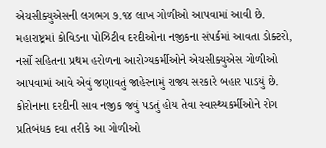એચસીક્યુએસની લગભગ ૭.૧૪ લાખ ગોળીઓ આપવામાં આવી છે.
મહારાષ્ટ્રમાં કોવિડના પોઝિટીવ દરદીઓના નજીકના સંપર્કમાં આવતા ડોક્ટરો, નર્સો સહિતના પ્રથમ હરોળના આરોગ્યકર્મીઓને એચસીક્યુએસ ગોળીઓ આપવામાં આવે એવું જણાવતું જાહેરનામું રાજ્ય સરકારે બહાર પાડયું છે.
કોરોનાના દરદીની સાવ નજીક જવું પડતું હોય તેવા સ્વાસ્થ્યકર્મીઓને રોગ પ્રતિબંધક દવા તરીકે આ ગોળીઓ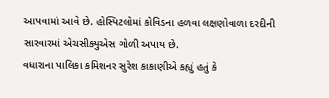આપવામાં આવે છે. હોસ્પિટલોમાં કોવિડના હળવા લક્ષણોવાળા દરદીની સારવારમાં એચસીક્યુએસ ગોળી અપાય છે.
વધારાના પાલિકા કમિશનર સુરેશ કાકાણીએ કહ્યું હતું કે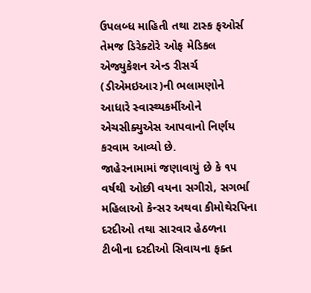ઉપલબ્ધ માહિતી તથા ટાસ્ક ફઓર્સ તેમજ ડિરેક્ટોરે ઓફ મેડિકલ એજ્યુકેશન એન્ડ રીસર્ચ (ડીએમઇઆર)ની ભલામણોને આધારે સ્વાસ્થ્યકર્મીઓને એચસીક્યુએસ આપવાનો નિર્ણય કરવામ આવ્યો છે.
જાહેરનામામાં જણાવાયું છે કે ૧૫ વર્ષથી ઓછી વયના સગીરો, સગર્ભા મહિલાઓ કેન્સર અથવા કીમોથેરપિના દરદીઓ તથા સારવાર હેઠળના ટીબીના દરદીઓ સિવાયના ફક્ત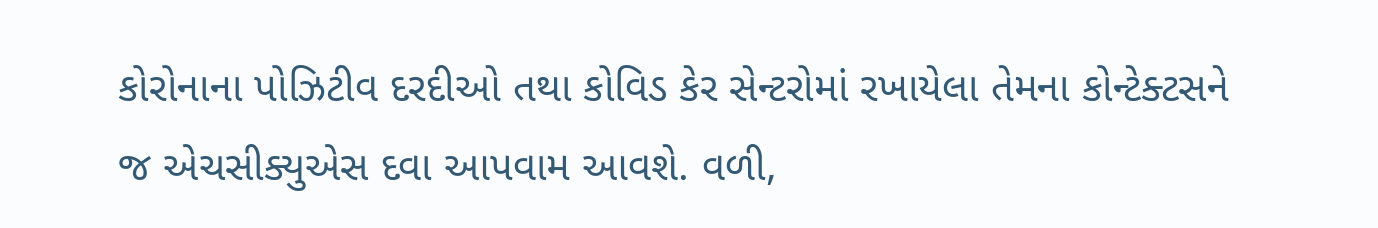કોરોનાના પોઝિટીવ દરદીઓ તથા કોવિડ કેર સેન્ટરોમાં રખાયેલા તેમના કોન્ટેક્ટસને જ એચસીક્યુએસ દવા આપવામ આવશે. વળી,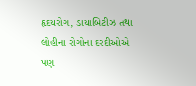હૃદયરોગ, ડાયાબિટીઝ તથા લોહીના રોગોના દરદીઓએ પણ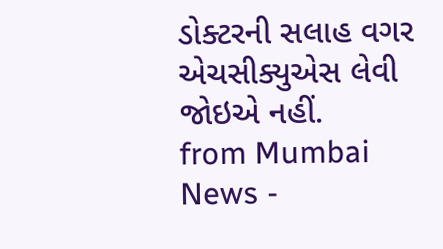ડોક્ટરની સલાહ વગર એચસીક્યુએસ લેવી જોઇએ નહીં.
from Mumbai News -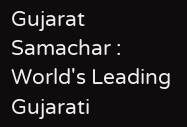Gujarat Samachar : World's Leading Gujarati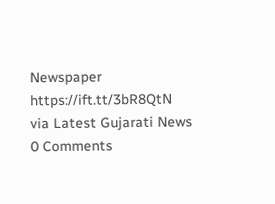Newspaper https://ift.tt/3bR8QtN
via Latest Gujarati News
0 Comments